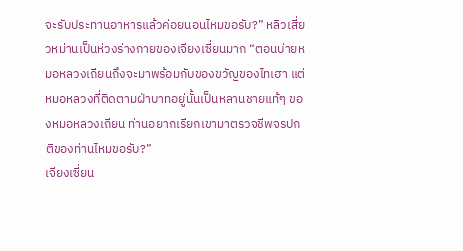จะรับประทานอาหารแล้วค่อยนอนไหมขอรับ?” หลิวเสี่ยวหม่านเป็นห่วงร่างกายของเจียงเซี่ยนมาก “ตอนบ่ายหมอหลวงเถียนถึงจะมาพร้อมกับของขวัญของไทเฮา แต่หมอหลวงที่ติดตามฝ่าบาทอยู่นั้นเป็นหลานชายแท้ๆ ของหมอหลวงเถียน ท่านอยากเรียกเขามาตรวจชีพจรปกติของท่านไหมขอรับ?”
เจียงเซี่ยน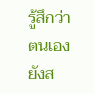รู้สึกว่าตนเองยังส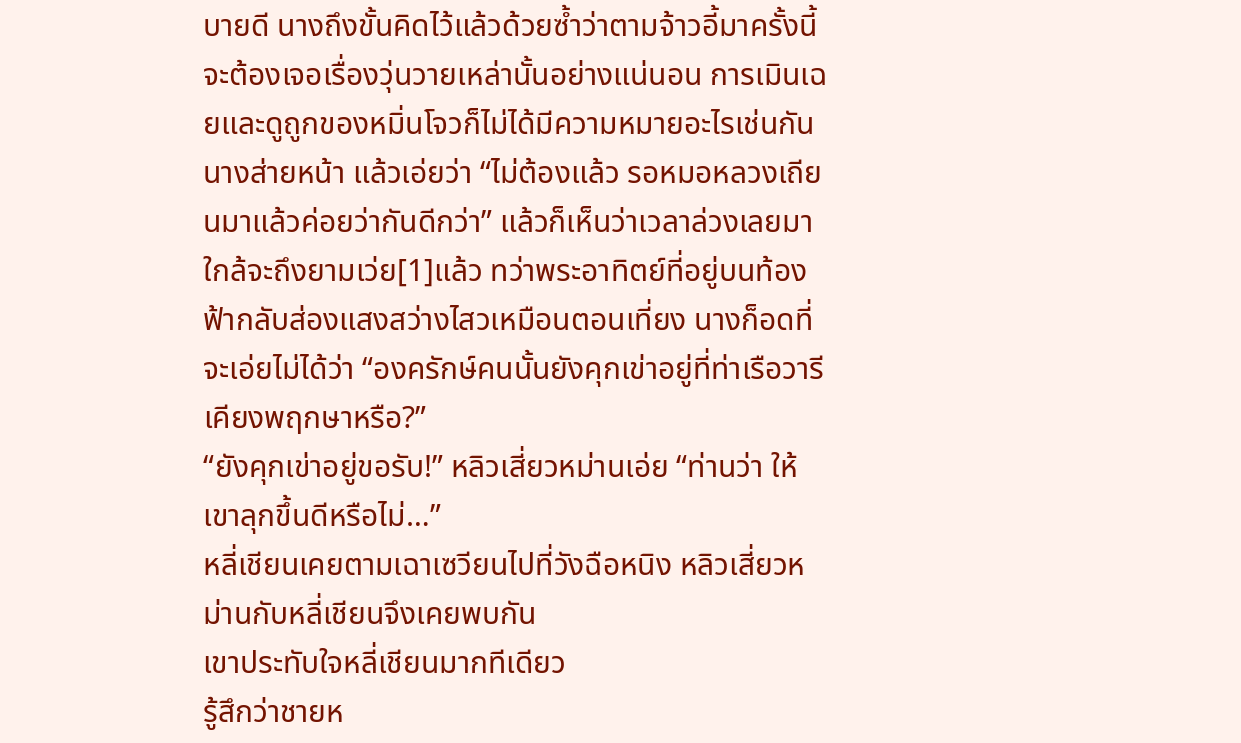บายดี นางถึงขั้นคิดไว้แล้วด้วยซ้ำว่าตามจ้าวอี้มาครั้งนี้จะต้องเจอเรื่องวุ่นวายเหล่านั้นอย่างแน่นอน การเมินเฉยและดูถูกของหมิ่นโจวก็ไม่ได้มีความหมายอะไรเช่นกัน
นางส่ายหน้า แล้วเอ่ยว่า “ไม่ต้องแล้ว รอหมอหลวงเถียนมาแล้วค่อยว่ากันดีกว่า” แล้วก็เห็นว่าเวลาล่วงเลยมาใกล้จะถึงยามเว่ย[1]แล้ว ทว่าพระอาทิตย์ที่อยู่บนท้องฟ้ากลับส่องแสงสว่างไสวเหมือนตอนเที่ยง นางก็อดที่จะเอ่ยไม่ได้ว่า “องครักษ์คนนั้นยังคุกเข่าอยู่ที่ท่าเรือวารีเคียงพฤกษาหรือ?”
“ยังคุกเข่าอยู่ขอรับ!” หลิวเสี่ยวหม่านเอ่ย “ท่านว่า ให้เขาลุกขึ้นดีหรือไม่…”
หลี่เชียนเคยตามเฉาเซวียนไปที่วังฉือหนิง หลิวเสี่ยวหม่านกับหลี่เชียนจึงเคยพบกัน
เขาประทับใจหลี่เชียนมากทีเดียว
รู้สึกว่าชายห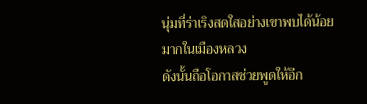นุ่มที่ร่าเริงสดใสอย่างเขาพบได้น้อยมากในเมืองหลวง
ดังนั้นถือโอกาสช่วยพูดให้อีก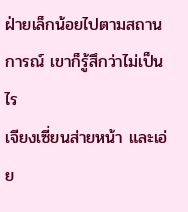ฝ่ายเล็กน้อยไปตามสถานการณ์ เขาก็รู้สึกว่าไม่เป็นไร
เจียงเซี่ยนส่ายหน้า และเอ่ย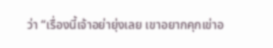ว่า “เรื่องนี้เจ้าอย่ายุ่งเลย เขาอยากคุกเข่าอ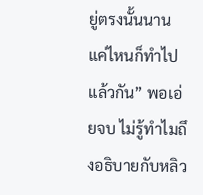ยู่ตรงนั้นนานแค่ไหนก็ทำไปแล้วกัน” พอเอ่ยจบ ไม่รู้ทำไมถึงอธิบายกับหลิว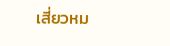เสี่ยวหม